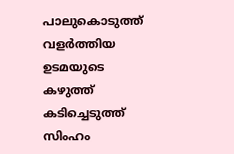പാലുകൊടുത്ത് വളര്‍ത്തിയ ഉടമയുടെ കഴുത്ത് കടിച്ചെടുത്ത് സിംഹം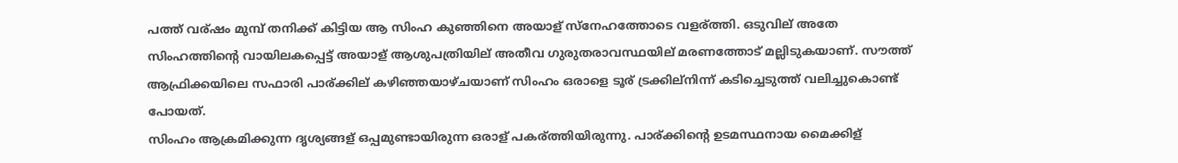പത്ത് വര്ഷം മുമ്പ് തനിക്ക് കിട്ടിയ ആ സിംഹ കുഞ്ഞിനെ അയാള് സ്നേഹത്തോടെ വളര്ത്തി. ഒടുവില് അതേ സിംഹത്തിന്റെ വായിലകപ്പെട്ട് അയാള് ആശുപത്രിയില് അതീവ ഗുരുതരാവസ്ഥയില് മരണത്തോട് മല്ലിടുകയാണ്. സൗത്ത് ആഫ്രിക്കയിലെ സഫാരി പാര്ക്കില് കഴിഞ്ഞയാഴ്ചയാണ് സിംഹം ഒരാളെ ടൂര് ട്രക്കില്നിന്ന് കടിച്ചെടുത്ത് വലിച്ചുകൊണ്ട് പോയത്.
സിംഹം ആക്രമിക്കുന്ന ദൃശ്യങ്ങള് ഒപ്പമുണ്ടായിരുന്ന ഒരാള് പകര്ത്തിയിരുന്നു. പാര്ക്കിന്റെ ഉടമസ്ഥനായ മൈക്കിള്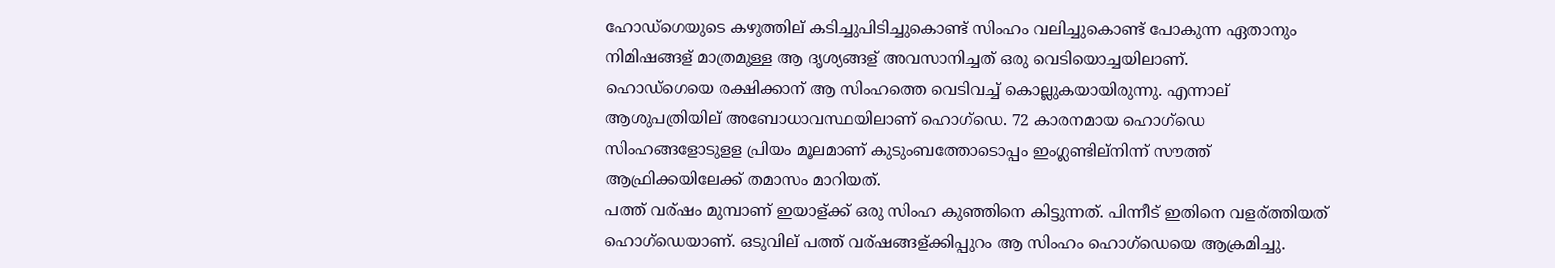ഹോഡ്ഗെയുടെ കഴുത്തില് കടിച്ചുപിടിച്ചുകൊണ്ട് സിംഹം വലിച്ചുകൊണ്ട് പോകുന്ന ഏതാനും നിമിഷങ്ങള് മാത്രമുള്ള ആ ദൃശ്യങ്ങള് അവസാനിച്ചത് ഒരു വെടിയൊച്ചയിലാണ്.
ഹൊഡ്ഗെയെ രക്ഷിക്കാന് ആ സിംഹത്തെ വെടിവച്ച് കൊല്ലുകയായിരുന്നു. എന്നാല് ആശുപത്രിയില് അബോധാവസ്ഥയിലാണ് ഹൊഗ്ഡെ. 72 കാരനമായ ഹൊഗ്ഡെ സിംഹങ്ങളോടുളള പ്രിയം മൂലമാണ് കുടുംബത്തോടൊപ്പം ഇംഗ്ലണ്ടില്നിന്ന് സൗത്ത് ആഫ്രിക്കയിലേക്ക് തമാസം മാറിയത്.
പത്ത് വര്ഷം മുമ്പാണ് ഇയാള്ക്ക് ഒരു സിംഹ കുഞ്ഞിനെ കിട്ടുന്നത്. പിന്നീട് ഇതിനെ വളര്ത്തിയത് ഹൊഗ്ഡെയാണ്. ഒടുവില് പത്ത് വര്ഷങ്ങള്ക്കിപ്പുറം ആ സിംഹം ഹൊഗ്ഡെയെ ആക്രമിച്ചു.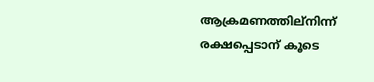ആക്രമണത്തില്നിന്ന് രക്ഷപ്പെടാന് കൂടെ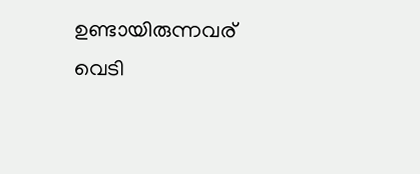ഉണ്ടായിരുന്നവര് വെടി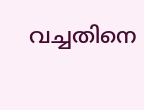വച്ചതിനെ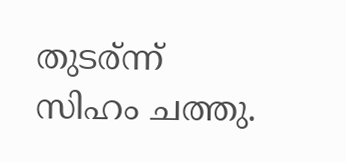തുടര്ന്ന് സിഹം ചത്തു.